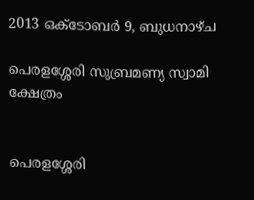2013 ഒക്‌ടോബർ 9, ബുധനാഴ്‌ച

പെരളശ്ശേരി സുബ്രമണ്യ സ്വാമി ക്ഷേത്രം


പെരളശ്ശേരി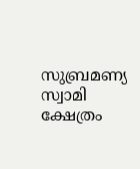സുബ്രമണ്യ സ്വാമി  ക്ഷേത്രം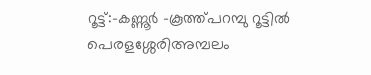റൂട്ട്:-കണ്ണൂര്‍ -കൂത്ത്പറമ്പു റൂട്ടിൽ  പെരളശ്ശേരിഅമ്പലം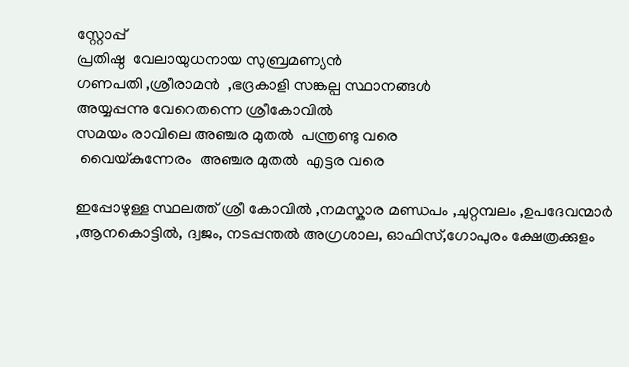സ്റ്റോപ്പ്‌
പ്രതിഷ്ഠ  വേലായുധനായ സുബ്രമണ്യൻ
ഗണപതി ,ശ്രീരാമൻ  ,ഭദ്രകാളി സങ്കല്പ സ്ഥാനങ്ങൾ
അയ്യപ്പന്നു വേറെതന്നെ ശ്രീകോവിൽ
സമയം രാവിലെ അഞ്ചര മുതൽ  പന്ത്രണ്ടു വരെ
 വൈയ്കുന്നേരം  അഞ്ചര മുതൽ  എട്ടര വരെ

ഇപ്പോഴുള്ള സ്ഥലത്ത് ശ്രീ കോവിൽ ,നമസ്കാര മണ്ഡപം ,ചുറ്റമ്പലം ,ഉപദേവന്മാർ  ,ആനകൊട്ടിൽ, ദ്വജം, നടപ്പന്തൽ അഗ്രശാല, ഓഫിസ്,ഗോപുരം ക്ഷേത്രക്കുളം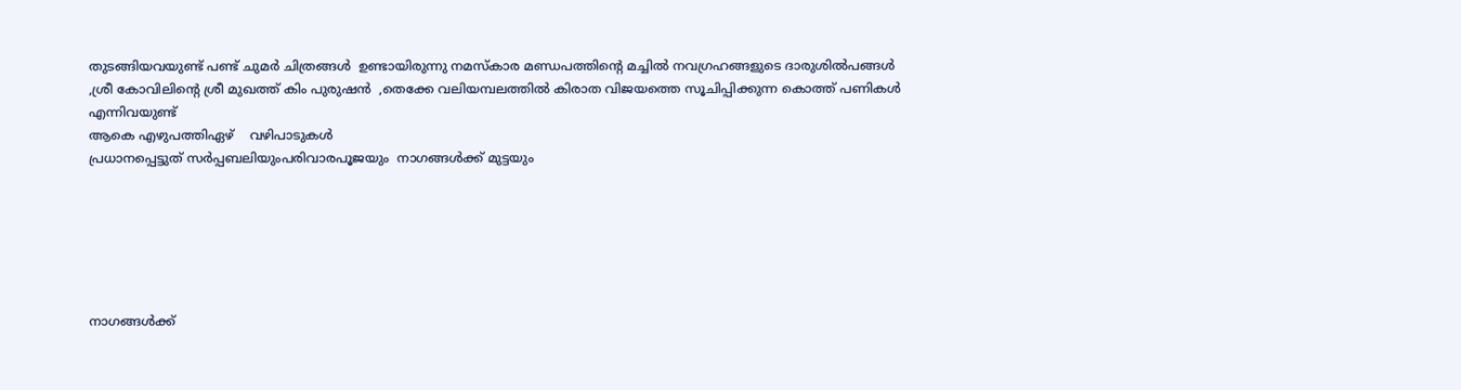തുടങ്ങിയവയുണ്ട് പണ്ട് ചുമർ ചിത്രങ്ങൾ  ഉണ്ടായിരുന്നു നമസ്കാര മണ്ഡപത്തിന്റെ മച്ചിൽ നവഗ്രഹങ്ങളുടെ ദാരുശില്‍പങ്ങൾ  ,ശ്രീ കോവിലിന്റെ ശ്രീ മുഖത്ത് കിം പുരുഷൻ  ,തെക്കേ വലിയമ്പലത്തിൽ കിരാത വിജയത്തെ സൂചിപ്പിക്കുന്ന കൊത്ത് പണികൾ എന്നിവയുണ്ട്
ആകെ എഴുപത്തിഏഴ്    വഴിപാടുകൾ
പ്രധാനപ്പെട്ടുത് സർപ്പബലിയുംപരിവാരപൂജയും  നാഗങ്ങൾക്ക്‌ മുട്ടയും






നാഗങ്ങൾക്ക്‌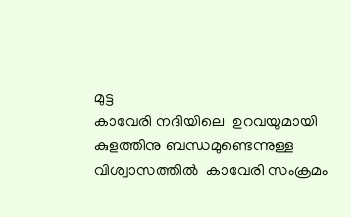മുട്ട
കാവേരി നദിയിലെ  ഉറവയുമായി കുളത്തിനു ബന്ധമുണ്ടെന്നുള്ള  വിശ്വാസത്തിൽ  കാവേരി സംക്രമം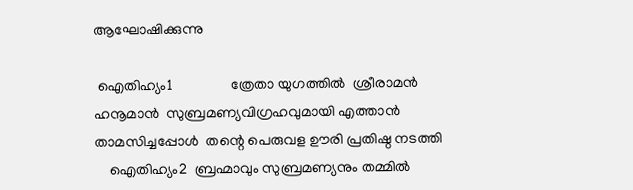ആഘോഷിക്കുന്നു

 ഐതിഹ്യം1                ത്രേതാ യുഗത്തിൽ  ശ്രീരാമൻ ഹനൂമാൻ  സുബ്രമണ്യവിഗ്രഹവുമായി എത്താൻ  താമസിച്ചപ്പോൾ  തന്റെ പെരുവള ഊരി പ്രതിഷ്ഠ നടത്തി
    ഐതിഹ്യം2  ബ്രഹ്മാവും സുബ്രമണ്യനും തമ്മിൽ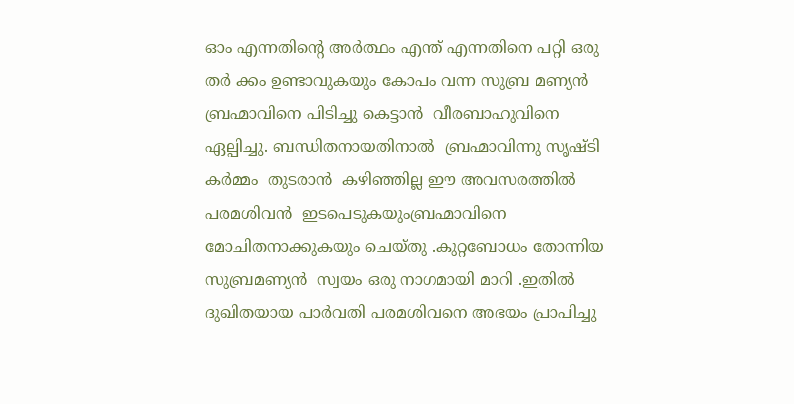ഓം എന്നതിന്റെ അർത്ഥം എന്ത് എന്നതിനെ പറ്റി ഒരു തർ ക്കം ഉണ്ടാവുകയും കോപം വന്ന സുബ്ര മണ്യൻ  ബ്രഹ്മാവിനെ പിടിച്ചു കെട്ടാൻ  വീരബാഹുവിനെ ഏല്പിച്ചു. ബന്ധിതനായതിനാൽ  ബ്രഹ്മാവിന്നു സൃഷ്ടി കർമ്മം  തുടരാൻ  കഴിഞ്ഞില്ല ഈ അവസരത്തിൽ  പരമശിവൻ  ഇടപെടുകയുംബ്രഹ്മാവിനെ  മോചിതനാക്കുകയും ചെയ്തു .കുറ്റബോധം തോന്നിയ സുബ്രമണ്യൻ  സ്വയം ഒരു നാഗമായി മാറി .ഇതിൽ ദുഖിതയായ പാർവതി പരമശിവനെ അഭയം പ്രാപിച്ചു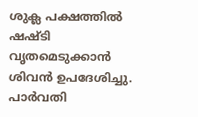ശുക്ല പക്ഷത്തിൽ  ഷഷ്ടി വൃതമെടുക്കാൻ ശിവൻ ഉപദേശിച്ചു. പാർവതി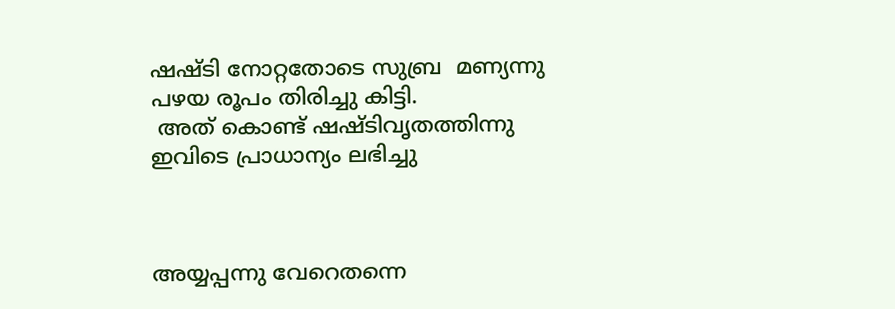ഷഷ്ടി നോറ്റതോടെ സുബ്ര  മണ്യന്നു പഴയ രൂപം തിരിച്ചു കിട്ടി.
 അത് കൊണ്ട് ഷഷ്ടിവൃതത്തിന്നു ഇവിടെ പ്രാധാന്യം ലഭിച്ചു



അയ്യപ്പന്നു വേറെതന്നെ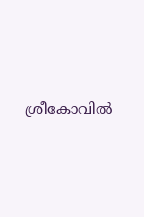ശ്രീകോവിൽ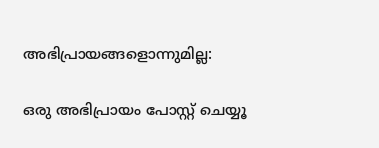അഭിപ്രായങ്ങളൊന്നുമില്ല:

ഒരു അഭിപ്രായം പോസ്റ്റ് ചെയ്യൂ